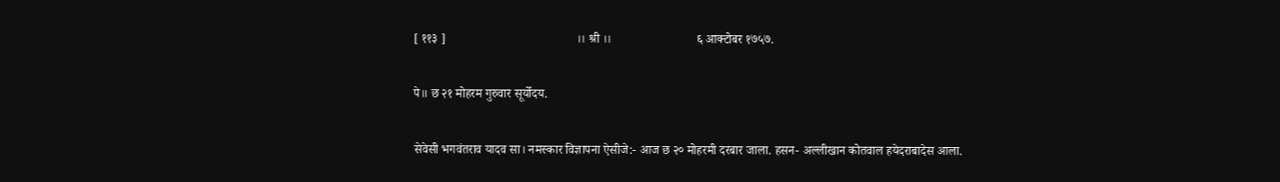[ ११३ ]                                          ।। श्री ।।                           ६ आक्टोबर १७५७.

पे॥ छ २१ मोहरम गुरुवार सूर्योदय.

सेवेसी भगवंतराव यादव सा। नमस्कार विज्ञापना ऐसीजे:- आज छ २० मोहरमी दरबार जाला. हसन- अल्लीखान कोतवाल हयेदराबादेस आला.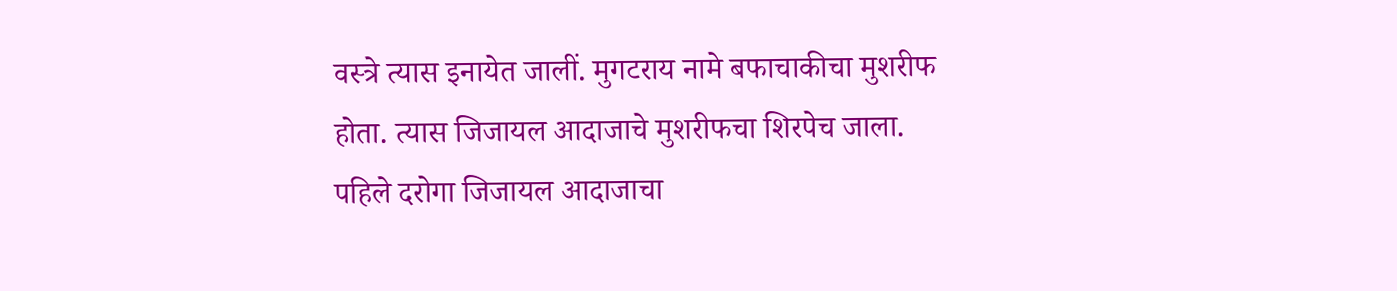वस्त्रे त्यास इनायेत जालीं. मुगटराय नामे बफाचाकीचा मुशरीफ होता. त्यास जिजायल आदाजाचे मुशरीफचा शिरपेच जाला. पहिले दरोगा जिजायल आदाजाचा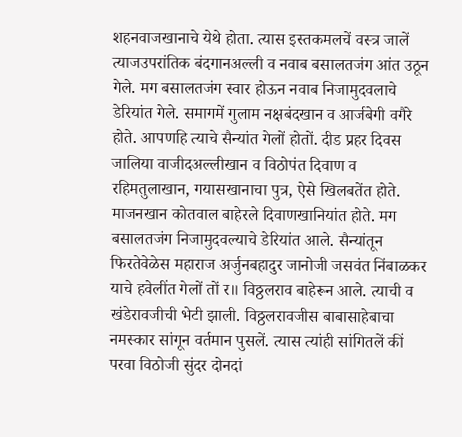शहनवाजखानाचे येथे होता. त्यास इस्तकमलचें वस्त्र जालें त्याजउपरांतिक बंदगानअल्ली व नवाब बसालतजंग आंत उठून गेले. मग बसालतजंग स्वार होऊन नवाब निजामुदवलाचे डेरियांत गेले. समागमें गुलाम नक्षबंदखान व आर्जबेगी वगैरे होते. आपणहि त्याचे सैन्यांत गेलों होतों. दीड प्रहर दिवस जालिया वाजीदअल्लीखान व विठोपंत दिवाण व रहिमतुलाखान, गयासखानाचा पुत्र, ऐसे खिलबतेंत होते. माजनखान कोतवाल बाहेरले दिवाणखानियांत होते. मग बसालतजंग निजामुदवल्याचे डेरियांत आले. सैन्यांतून फिरतेवेळेस महाराज अर्जुनबहादुर जानोजी जसवंत निंबाळकर याचे हवेलींत गेलों तों र॥ विठ्ठलराव बाहेरून आले. त्याची व खंडेरावजीची भेटी झाली. विठ्ठलरावजीस बाबासाहेबाचा नमस्कार सांगून वर्तमान पुसलें. त्यास त्यांही सांगितलें कीं परवा विठोजी सुंदर दोनदां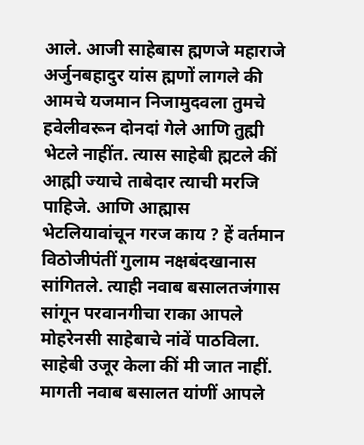आले. आजी साहेबास ह्मणजे महाराजे अर्जुनबहादुर यांस ह्मणों लागले की आमचे यजमान निजामुदवला तुमचे हवेलीवरून दोनदां गेले आणि तुह्मी भेटले नाहींत. त्यास साहेबी ह्मटले कीं आह्मी ज्याचे ताबेदार त्याची मरजि पाहिजे. आणि आह्मास भेटलियावांचून गरज काय ? हें वर्तमान विठोजीपंतीं गुलाम नक्षबंदखानास सांगितले. त्याही नवाब बसालतजंगास सांगून परवानगीचा राका आपले मोहरेनसी साहेबाचे नांवें पाठविला. साहेबी उजूर केला कीं मी जात नाहीं. मागती नवाब बसालत यांणीं आपले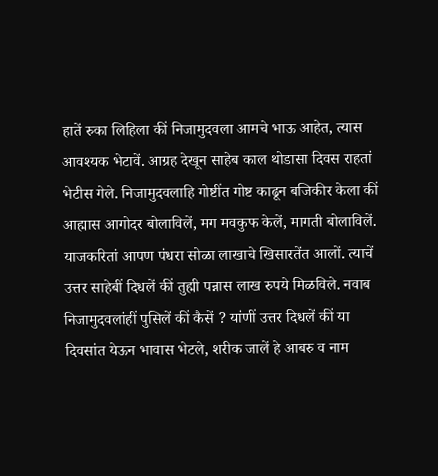हातें रुका लिहिला कीं निजामुदवला आमचे भाऊ आहेत, त्यास आवश्यक भेटावें. आग्रह देखून साहेब काल थोडासा दिवस राहतां भेटीस गेले. निजामुदवलाहि गोष्टींत गोष्ट काढून बजिकीर केला कीं आह्मास आगोदर बोलाविलें, मग मवकुफ केलें, मागती बोलाविलें. याजकरितां आपण पंधरा सोळा लाखाचे खिसारतेंत आलों. त्याचें उत्तर साहेबीं दिधलें कीं तुह्मी पन्नास लाख रुपये मिळविले. नवाब निजामुदवलांहीं पुसिलें कीं कैसें ? यांणीं उत्तर दिधलें कीं या दिवसांत येऊन भावास भेटले, शरीक जालें हे आबरु व नाम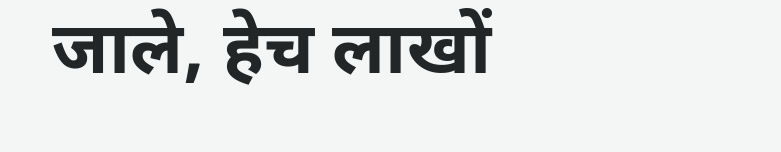जाले, हेच लाखों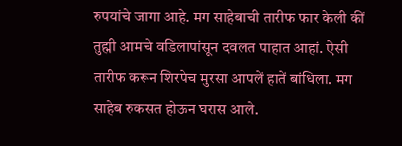रुपयांचे जागा आहे. मग साहेबाची तारीफ फार केली कीं तुह्मी आमचे वडिलापांसून दवलत पाहात आहां. ऐसी तारीफ करून शिरपेच मुरसा आपलें हातें बांधिला. मग साहेब रुकसत होऊन घरास आले.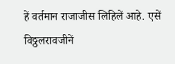हें वर्तमान राजाजीस लिहिलें आहे. एसें विठ्ठलरावजीनें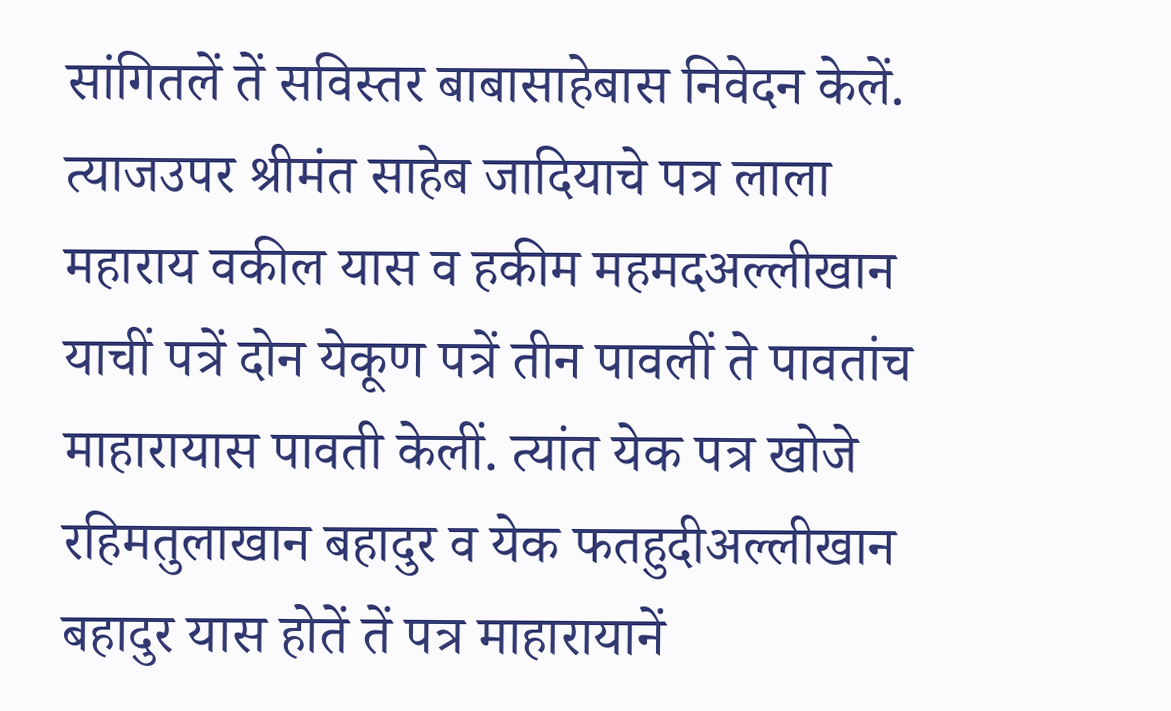सांगितलें तें सविस्तर बाबासाहेबास निवेदन केलें. त्याजउपर श्रीमंत साहेब जादियाचे पत्र लाला महाराय वकील यास व हकीम महमदअल्लीखान याचीं पत्रें दोन येकूण पत्रें तीन पावलीं ते पावतांच माहारायास पावती केलीं. त्यांत येक पत्र खोजे रहिमतुलाखान बहादुर व येक फतहुदीअल्लीखान बहादुर यास होतें तें पत्र माहारायानें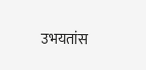उभयतांस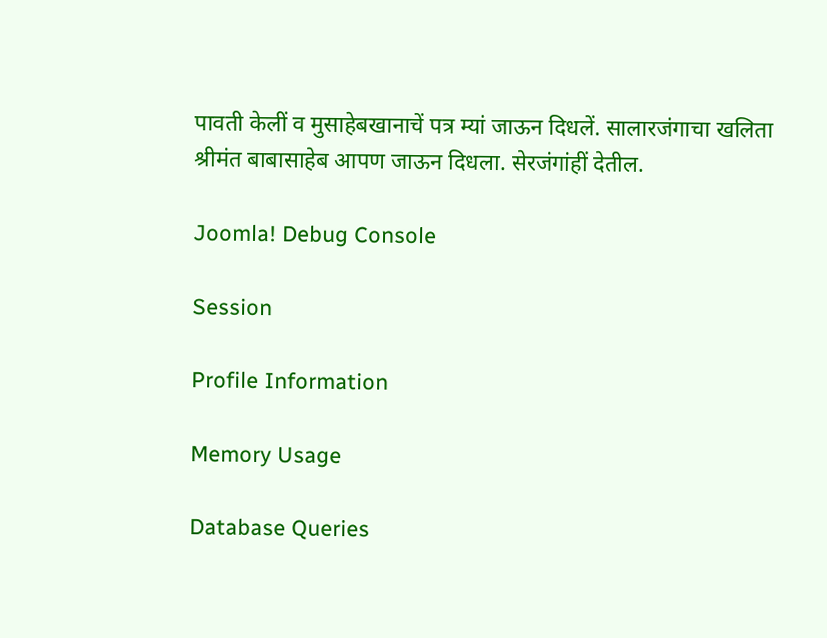पावती केलीं व मुसाहेबखानाचें पत्र म्यां जाऊन दिधलें. सालारजंगाचा खलिता श्रीमंत बाबासाहेब आपण जाऊन दिधला. सेरजंगांहीं देतील.

Joomla! Debug Console

Session

Profile Information

Memory Usage

Database Queries